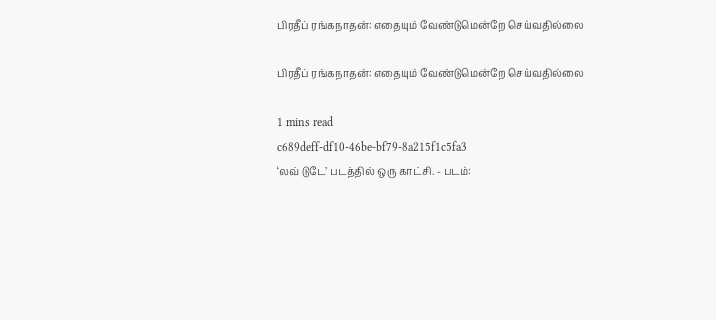பிரதீப் ரங்கநாதன்: எதையும் வேண்டுமென்றே செய்வதில்லை

பிரதீப் ரங்கநாதன்: எதையும் வேண்டுமென்றே செய்வதில்லை

1 mins read
c689deff-df10-46be-bf79-8a215f1c5fa3
‘லவ் டுடே’ படத்தில் ஒரு காட்சி. - படம்: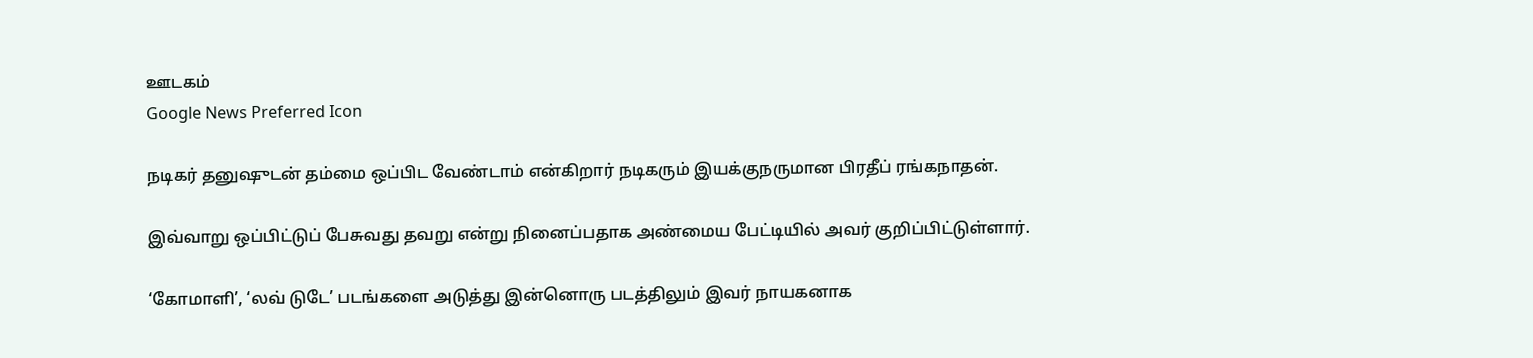ஊடகம்
Google News Preferred Icon

நடிகர் தனுஷுடன் தம்மை ஒப்பிட வேண்டாம் என்கிறார் நடிகரும் இயக்குநருமான பிரதீப் ரங்கநாதன்.

இவ்வாறு ஒப்பிட்டுப் பேசுவது தவறு என்று நினைப்பதாக அண்மைய பேட்டியில் அவர் குறிப்பிட்டுள்ளார்.

‘கோமாளி’, ‘லவ் டுடே’ படங்களை அடுத்து இன்னொரு படத்திலும் இவர் நாயகனாக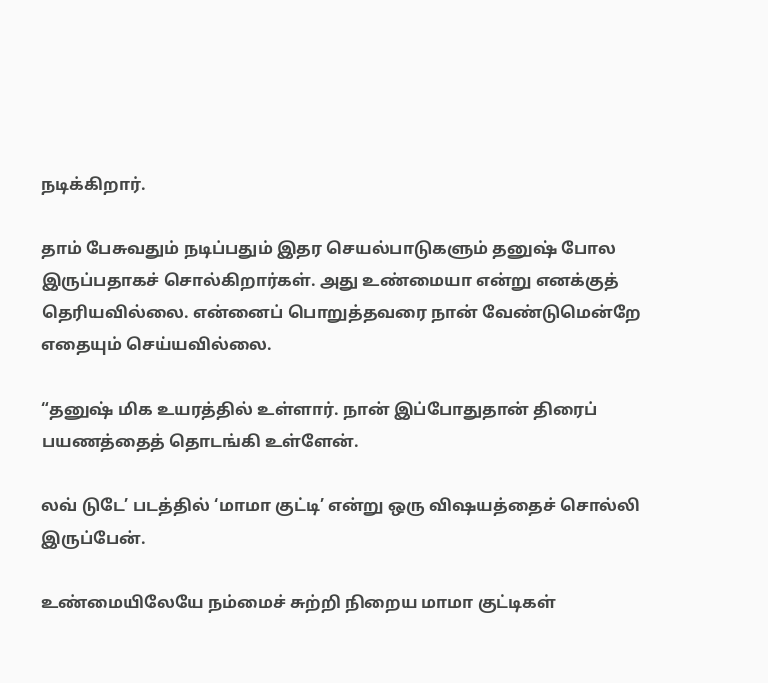நடிக்கிறார்.

தாம் பேசுவதும் நடிப்பதும் இதர செயல்பாடுகளும் தனுஷ் போல இருப்பதாகச் சொல்கிறார்கள். அது உண்மையா என்று எனக்குத் தெரியவில்லை. என்னைப் பொறுத்தவரை நான் வேண்டுமென்றே எதையும் செய்யவில்லை.

“தனுஷ் மிக உயரத்தில் உள்ளார். நான் இப்போதுதான் திரைப் பயணத்தைத் தொடங்கி உள்ளேன்.

லவ் டுடே’ படத்தில் ‘மாமா குட்டி’ என்று ஒரு விஷயத்தைச் சொல்லி இருப்பேன்.

உண்மையிலேயே நம்மைச் சுற்றி நிறைய மாமா குட்டிகள்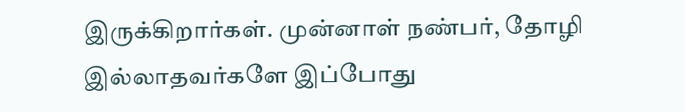இருக்கிறார்கள். முன்னாள் நண்பர், தோழி இல்லாதவர்களே இப்போது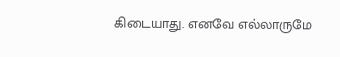கிடையாது. எனவே எல்லாருமே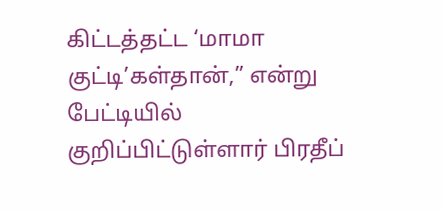கிட்டத்தட்ட ‘மாமா குட்டி’கள்தான்,” என்று பேட்டியில் குறிப்பிட்டுள்ளார் பிரதீப்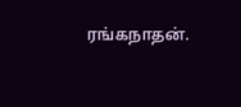ரங்கநாதன்.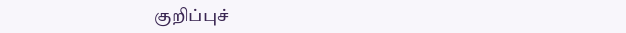குறிப்புச்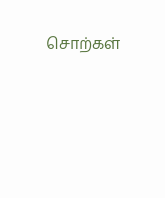சொற்கள்